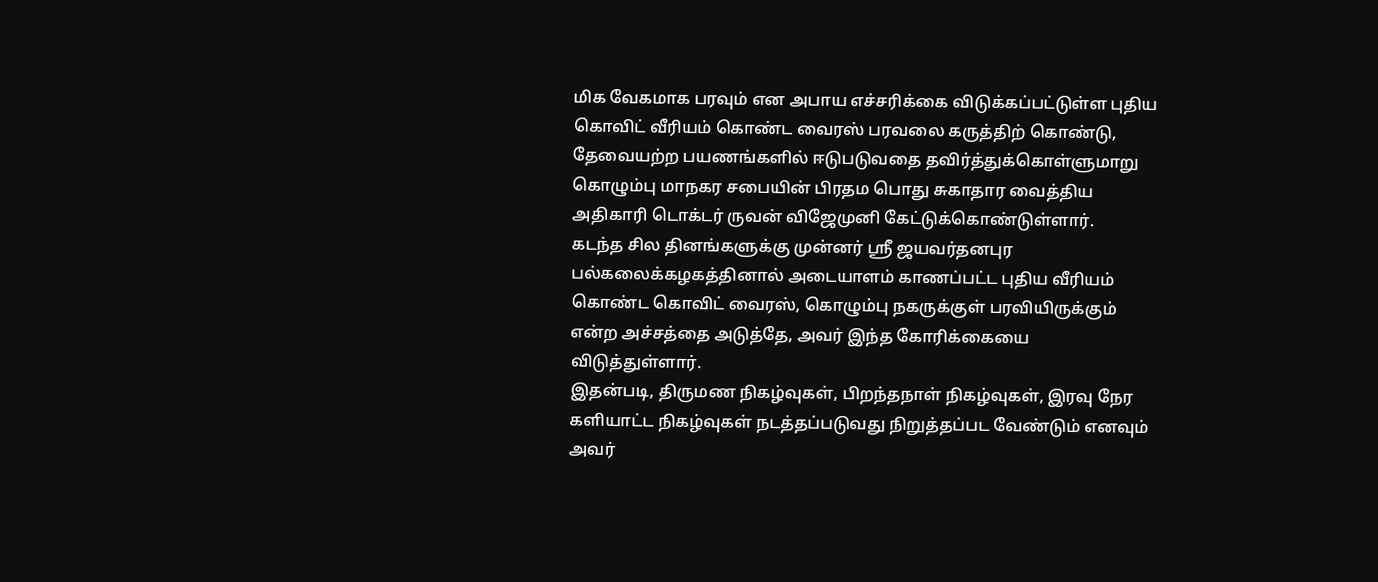மிக வேகமாக பரவும் என அபாய எச்சரிக்கை விடுக்கப்பட்டுள்ள புதிய கொவிட் வீரியம் கொண்ட வைரஸ் பரவலை கருத்திற் கொண்டு, தேவையற்ற பயணங்களில் ஈடுபடுவதை தவிர்த்துக்கொள்ளுமாறு கொழும்பு மாநகர சபையின் பிரதம பொது சுகாதார வைத்திய அதிகாரி டொக்டர் ருவன் விஜேமுனி கேட்டுக்கொண்டுள்ளார்.
கடந்த சில தினங்களுக்கு முன்னர் ஸ்ரீ ஜயவர்தனபுர பல்கலைக்கழகத்தினால் அடையாளம் காணப்பட்ட புதிய வீரியம் கொண்ட கொவிட் வைரஸ், கொழும்பு நகருக்குள் பரவியிருக்கும் என்ற அச்சத்தை அடுத்தே, அவர் இந்த கோரிக்கையை விடுத்துள்ளார்.
இதன்படி, திருமண நிகழ்வுகள், பிறந்தநாள் நிகழ்வுகள், இரவு நேர களியாட்ட நிகழ்வுகள் நடத்தப்படுவது நிறுத்தப்பட வேண்டும் எனவும் அவர்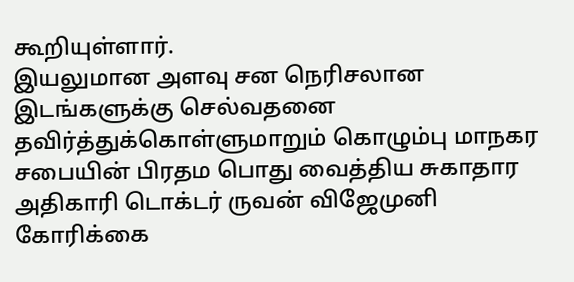கூறியுள்ளார்.
இயலுமான அளவு சன நெரிசலான இடங்களுக்கு செல்வதனை தவிர்த்துக்கொள்ளுமாறும் கொழும்பு மாநகர சபையின் பிரதம பொது வைத்திய சுகாதார அதிகாரி டொக்டர் ருவன் விஜேமுனி கோரிக்கை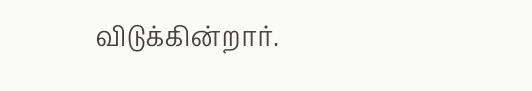விடுக்கின்றார்.